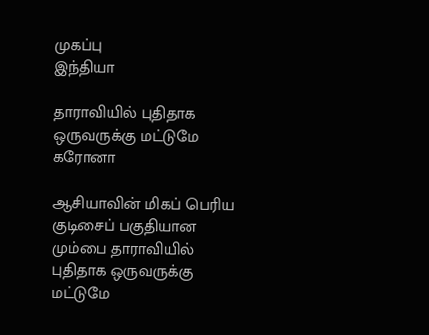முகப்பு
இந்தியா

தாராவியில் புதிதாக ஒருவருக்கு மட்டுமே கரோனா

ஆசியாவின் மிகப் பெரிய குடிசைப் பகுதியான மும்பை தாராவியில் புதிதாக ஒருவருக்கு மட்டுமே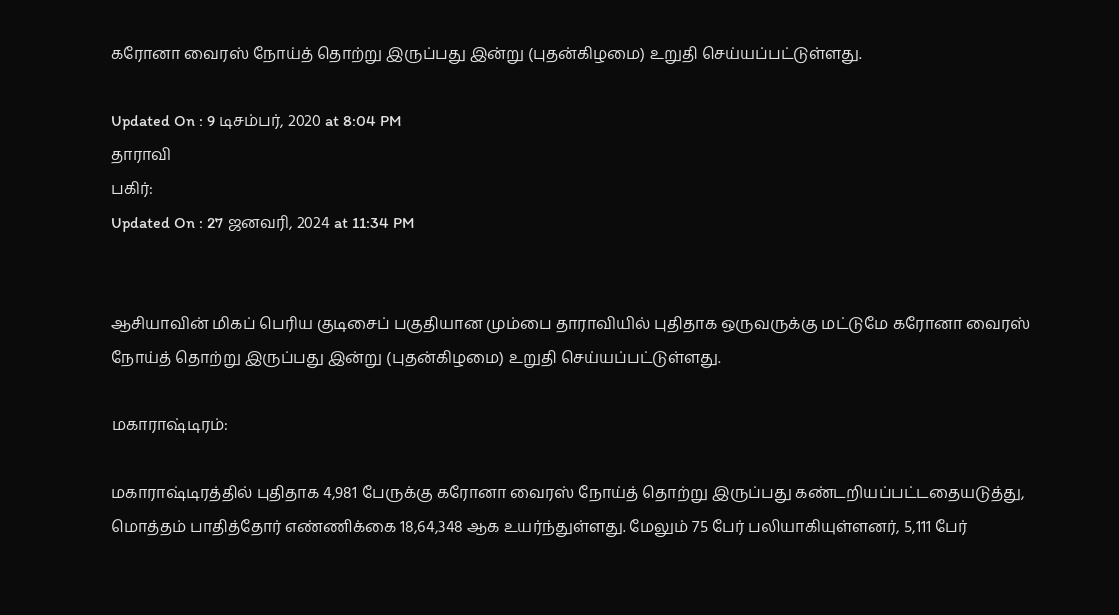கரோனா வைரஸ் நோய்த் தொற்று இருப்பது இன்று (புதன்கிழமை) உறுதி செய்யப்பட்டுள்ளது.

Updated On : 9 டிசம்பர், 2020 at 8:04 PM
தாராவி
பகிர்:
Updated On : 27 ஜனவரி, 2024 at 11:34 PM


ஆசியாவின் மிகப் பெரிய குடிசைப் பகுதியான மும்பை தாராவியில் புதிதாக ஒருவருக்கு மட்டுமே கரோனா வைரஸ் நோய்த் தொற்று இருப்பது இன்று (புதன்கிழமை) உறுதி செய்யப்பட்டுள்ளது.

மகாராஷ்டிரம்:

மகாராஷ்டிரத்தில் புதிதாக 4,981 பேருக்கு கரோனா வைரஸ் நோய்த் தொற்று இருப்பது கண்டறியப்பட்டதையடுத்து, மொத்தம் பாதித்தோர் எண்ணிக்கை 18,64,348 ஆக உயர்ந்துள்ளது. மேலும் 75 பேர் பலியாகியுள்ளனர், 5,111 பேர்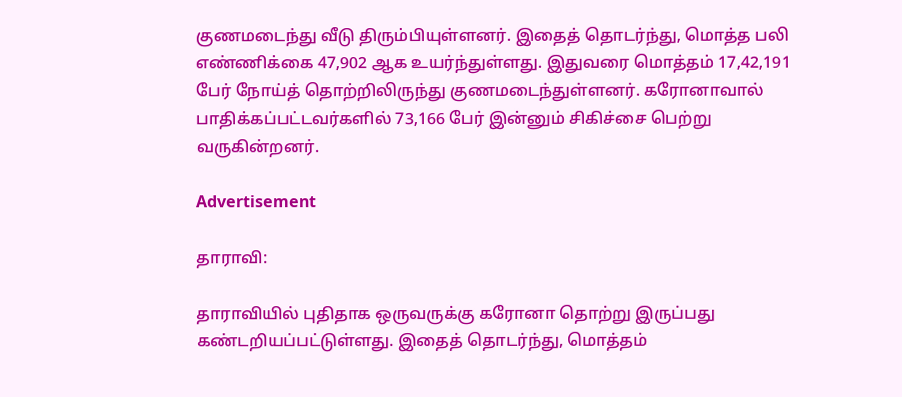குணமடைந்து வீடு திரும்பியுள்ளனர். இதைத் தொடர்ந்து, மொத்த பலி எண்ணிக்கை 47,902 ஆக உயர்ந்துள்ளது. இதுவரை மொத்தம் 17,42,191 பேர் நோய்த் தொற்றிலிருந்து குணமடைந்துள்ளனர். கரோனாவால் பாதிக்கப்பட்டவர்களில் 73,166 பேர் இன்னும் சிகிச்சை பெற்று வருகின்றனர்.

Advertisement

தாராவி:

தாராவியில் புதிதாக ஒருவருக்கு கரோனா தொற்று இருப்பது கண்டறியப்பட்டுள்ளது. இதைத் தொடர்ந்து, மொத்தம்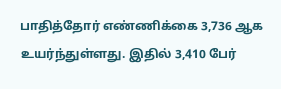பாதித்தோர் எண்ணிக்கை 3,736 ஆக உயர்ந்துள்ளது. இதில் 3,410 பேர்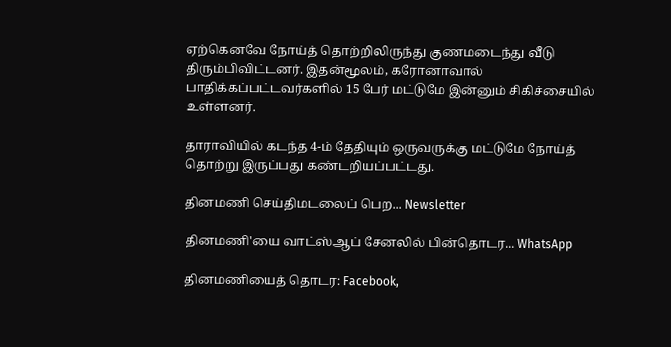ஏற்கெனவே நோய்த் தொற்றிலிருந்து குணமடைந்து வீடு திரும்பிவிட்டனர். இதன்மூலம், கரோனாவால் பாதிக்கப்பட்டவர்களில் 15 பேர் மட்டுமே இன்னும் சிகிச்சையில் உள்ளனர்.

தாராவியில் கடந்த 4-ம் தேதியும் ஒருவருக்கு மட்டுமே நோய்த் தொற்று இருப்பது கண்டறியப்பட்டது.

தினமணி செய்திமடலைப் பெற... Newsletter

தினமணி'யை வாட்ஸ்ஆப் சேனலில் பின்தொடர... WhatsApp

தினமணியைத் தொடர: Facebook,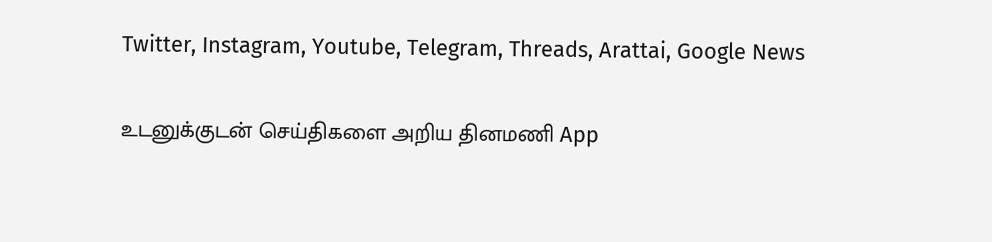Twitter, Instagram, Youtube, Telegram, Threads, Arattai, Google News

உடனுக்குடன் செய்திகளை அறிய தினமணி App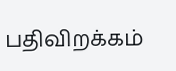பதிவிறக்கம்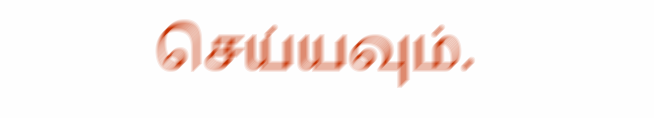செய்யவும்.